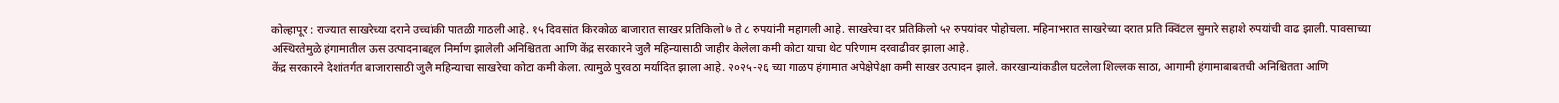कोल्हापूर : राज्यात साखरेच्या दराने उच्चांकी पातळी गाठली आहे. १५ दिवसांत किरकोळ बाजारात साखर प्रतिकिलो ७ ते ८ रुपयांनी महागली आहे. साखरेचा दर प्रतिकिलो ५२ रुपयांवर पोहोचला. महिनाभरात साखरेच्या दरात प्रति क्विंटल सुमारे सहाशे रुपयांची वाढ झाली. पावसाच्या अस्थिरतेमुळे हंगामातील ऊस उत्पादनाबद्दल निर्माण झालेली अनिश्चितता आणि केंद्र सरकारने जुलै महिन्यासाठी जाहीर केलेला कमी कोटा याचा थेट परिणाम दरवाढीवर झाला आहे.
केंद्र सरकारने देशांतर्गत बाजारासाठी जुलै महिन्याचा साखरेचा कोटा कमी केला. त्यामुळे पुरवठा मर्यादित झाला आहे. २०२५-२६ च्या गाळप हंगामात अपेक्षेपेक्षा कमी साखर उत्पादन झाले. कारखान्यांकडील घटलेला शिल्लक साठा, आगामी हंगामाबाबतची अनिश्चितता आणि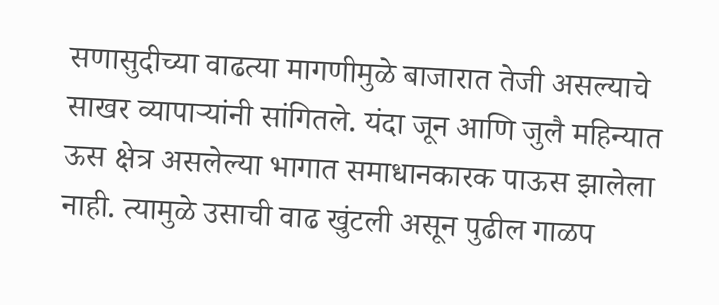सणासुदीच्या वाढत्या मागणीमुळे बाजारात तेजी असल्याचे साखर व्यापाऱ्यांनी सांगितले. यंदा जून आणि जुलै महिन्यात ऊस क्षेत्र असलेल्या भागात समाधानकारक पाऊस झालेला नाही. त्यामुळे उसाची वाढ खुंटली असून पुढील गाळप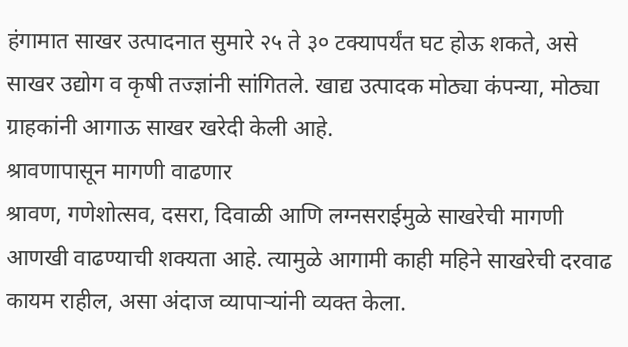हंगामात साखर उत्पादनात सुमारे २५ ते ३० टक्यापर्यंत घट होऊ शकते, असे साखर उद्योग व कृषी तज्ज्ञांनी सांगितले. खाद्य उत्पादक मोठ्या कंपन्या, मोठ्या ग्राहकांनी आगाऊ साखर खरेदी केली आहे.
श्रावणापासून मागणी वाढणार
श्रावण, गणेशोत्सव, दसरा, दिवाळी आणि लग्नसराईमुळे साखरेची मागणी आणखी वाढण्याची शक्यता आहे. त्यामुळे आगामी काही महिने साखरेची दरवाढ कायम राहील, असा अंदाज व्यापाऱ्यांनी व्यक्त केला.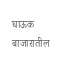घाऊक बाजारातील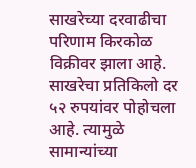साखरेच्या दरवाढीचा परिणाम किरकोळ विक्रीवर झाला आहे. साखरेचा प्रतिकिलो दर ५२ रुपयांवर पोहोचला आहे. त्यामुळे सामान्यांच्या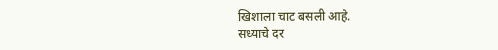खिशाला चाट बसली आहे.
सध्याचे दर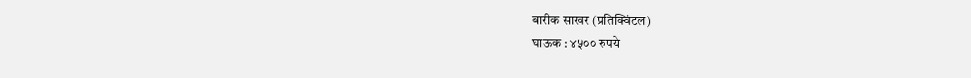बारीक साखर (प्रतिक्विंटल)
घाऊक : ४५०० रुपये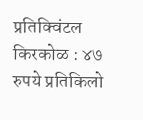प्रतिक्विंटल
किरकोळ : ४७ रुपये प्रतिकिलो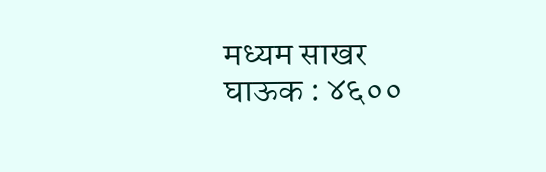मध्यम साखर
घाऊक : ४६००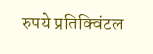रुपये प्रतिक्विंटल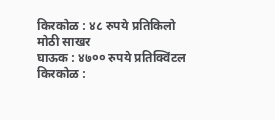किरकोळ : ४८ रुपये प्रतिकिलो
मोठी साखर
घाऊक : ४७०० रुपये प्रतिक्विंटल
किरकोळ :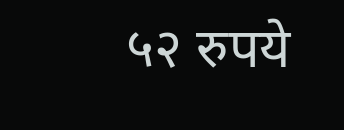५२ रुपये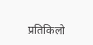प्रतिकिलो